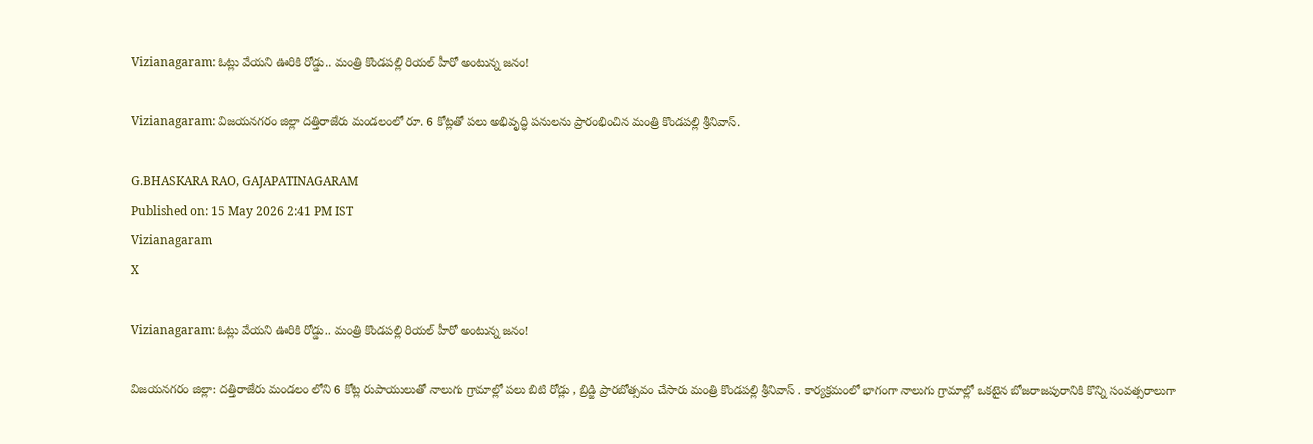Vizianagaram: ఓట్లు వేయని ఊరికి రోడ్డు.. మంత్రి కొండపల్లి రియల్ హీరో అంటున్న జనం!

Vizianagaram: విజయనగరం జిల్లా దత్తిరాజేరు మండలంలో రూ. 6 కోట్లతో పలు అభివృద్ధి పనులను ప్రారంభించిన మంత్రి కొండపల్లి శ్రీనివాస్.

G.BHASKARA RAO, GAJAPATINAGARAM
Published on: 15 May 2026 2:41 PM IST
Vizianagaram
X

Vizianagaram: ఓట్లు వేయని ఊరికి రోడ్డు.. మంత్రి కొండపల్లి రియల్ హీరో అంటున్న జనం!

విజయనగరం జిల్లా: దత్తిరాజేరు మండలం లోని 6 కోట్ల రుపాయులుతో నాలుగు గ్రామాల్లో పలు బిటి రోడ్లు , బ్రిడ్జి ప్రారబోత్సవం చేసారు మంత్రి కొండపల్లి శ్రీనివాస్ . కార్యక్రమంలో భాగంగా నాలుగు గ్రామాల్లో ఒకటైన బోజరాజపురానికి కొన్ని సంవత్సరాలుగా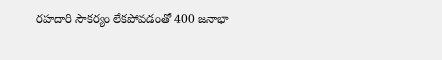రహదారి సౌకర్యం లేకపోవడంతో 400 జనాభా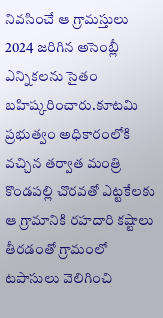నివసించే ఆ గ్రామస్తులు 2024 జరిగిన అసెంబ్లీ ఎన్నికలను సైతం బహిష్కరించారు.కూటమి ప్రభుత్వం అధికారంలోకి వచ్చిన తర్వాత మంత్రి కొండపల్లి చొరవతో ఎట్టకేలకు ఆ గ్రామానికి రహదారి కష్టాలు తీరడంతో గ్రామంలో టపాసులు వెలిగించి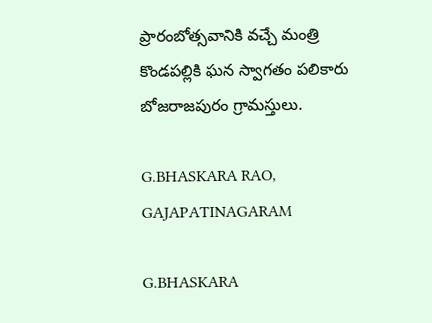ప్రారంబోత్సవానికి వచ్చే మంత్రి కొండపల్లికి ఘన స్వాగతం పలికారు బోజరాజపురం గ్రామస్తులు.

G.BHASKARA RAO, GAJAPATINAGARAM

G.BHASKARA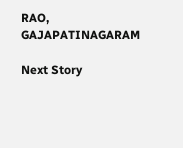RAO, GAJAPATINAGARAM

Next Story